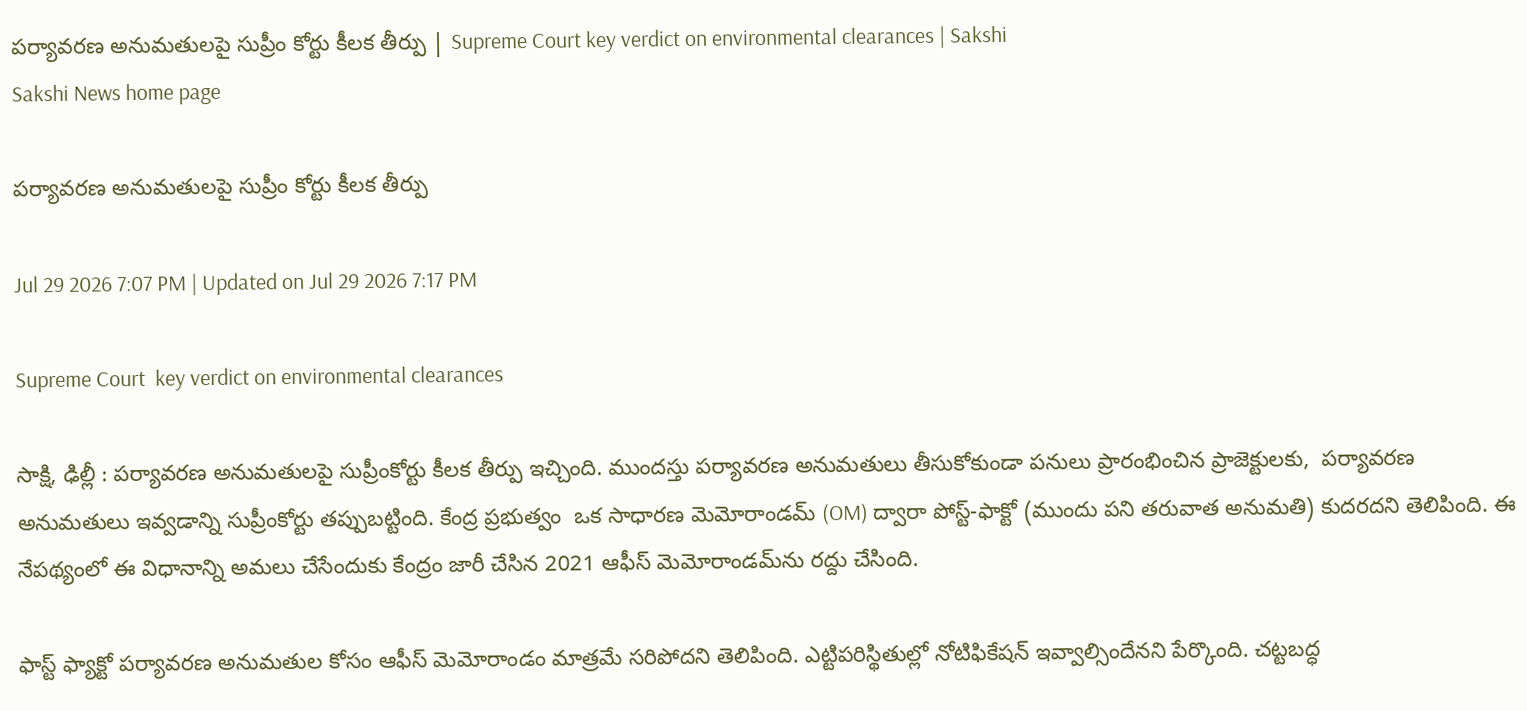పర్యావరణ అనుమతులపై సుప్రీం కోర్టు కీలక తీర్పు | Supreme Court key verdict on environmental clearances | Sakshi
Sakshi News home page

పర్యావరణ అనుమతులపై సుప్రీం కోర్టు కీలక తీర్పు

Jul 29 2026 7:07 PM | Updated on Jul 29 2026 7:17 PM

Supreme Court  key verdict on environmental clearances

సాక్షి, ఢిల్లీ : పర్యావరణ అనుమతులపై సుప్రీంకోర్టు కీలక తీర్పు ఇచ్చింది. ముందస్తు పర్యావరణ అనుమతులు తీసుకోకుండా పనులు ప్రారంభించిన ప్రాజెక్టులకు,  పర్యావరణ అనుమతులు ఇవ్వడాన్ని సుప్రీంకోర్టు తప్పుబట్టింది. కేంద్ర ప్రభుత్వం  ఒక సాధారణ మెమోరాండమ్ (OM) ద్వారా పోస్ట్-ఫాక్టో (ముందు పని తరువాత అనుమతి) కుదరదని తెలిపింది. ఈ నేపథ్యంలో ఈ విధానాన్ని అమలు చేసేందుకు కేంద్రం జారీ చేసిన 2021 ఆఫీస్ మెమోరాండమ్‌ను రద్దు చేసింది.

ఫాస్ట్ ఫ్యాక్టో పర్యావరణ అనుమతుల కోసం ఆఫీస్ మెమోరాండం మాత్రమే సరిపోదని తెలిపింది. ఎట్టిపరిస్థితుల్లో నోటిఫికేషన్ ఇవ్వాల్సిందేనని పేర్కొంది. చట్టబద్ధ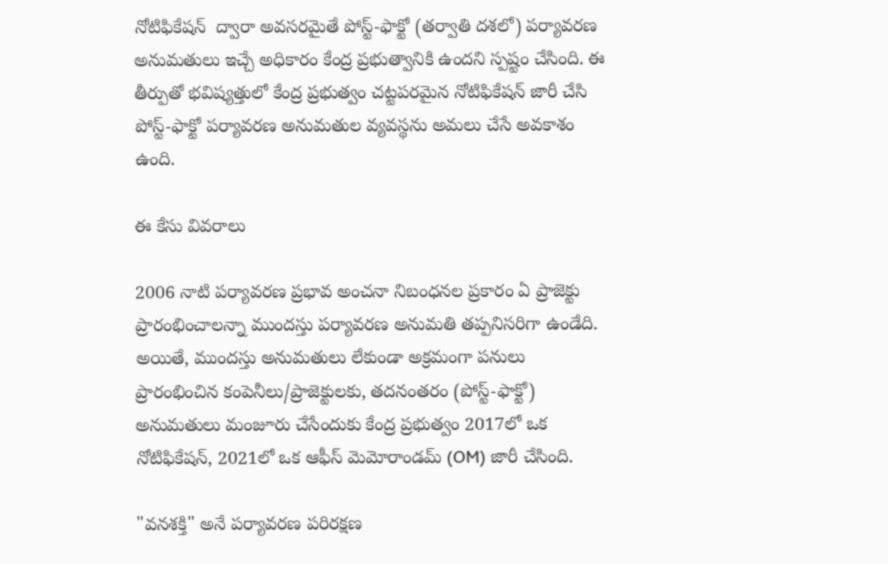నోటిఫికేషన్  ద్వారా అవసరమైతే పోస్ట్-ఫాక్టో (తర్వాతి దశలో) పర్యావరణ అనుమతులు ఇచ్చే అధికారం కేంద్ర ప్రభుత్వానికి ఉందని స్పష్టం చేసింది. ఈ తీర్పుతో భవిష్యత్తులో కేంద్ర ప్రభుత్వం చట్టపరమైన నోటిఫికేషన్ జారీ చేసి పోస్ట్-ఫాక్టో పర్యావరణ అనుమతుల వ్యవస్థను అమలు చేసే అవకాశం ఉంది.

ఈ కేసు వివరాలు

2006 నాటి పర్యావరణ ప్రభావ అంచనా నిబంధనల ప్రకారం ఏ ప్రాజెక్టు ప్రారంభించాలన్నా ముందస్తు పర్యావరణ అనుమతి తప్పనిసరిగా ఉండేది.  అయితే, ముందస్తు అనుమతులు లేకుండా అక్రమంగా పనులు ప్రారంభించిన కంపెనీలు/ప్రాజెక్టులకు, తదనంతరం (పోస్ట్-ఫాక్టో) అనుమతులు మంజూరు చేసేందుకు కేంద్ర ప్రభుత్వం 2017లో ఒక నోటిఫికేషన్, 2021లో ఒక ఆఫీస్ మెమోరాండమ్ (OM) జారీ చేసింది.

"వనశక్తి" అనే పర్యావరణ పరిరక్షణ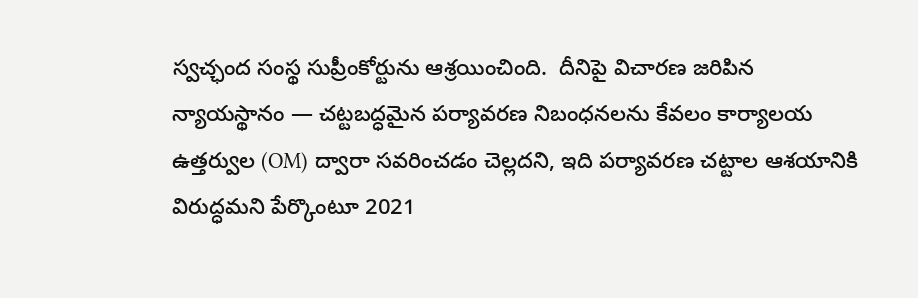స్వచ్ఛంద సంస్థ సుప్రీంకోర్టును ఆశ్రయించింది.  దీనిపై విచారణ జరిపిన న్యాయస్థానం — చట్టబద్ధమైన పర్యావరణ నిబంధనలను కేవలం కార్యాలయ ఉత్తర్వుల (OM) ద్వారా సవరించడం చెల్లదని, ఇది పర్యావరణ చట్టాల ఆశయానికి విరుద్ధమని పేర్కొంటూ 2021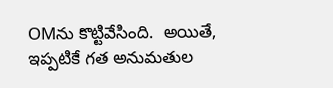OMను కొట్టివేసింది.  అయితే, ఇప్పటికే గత అనుమతుల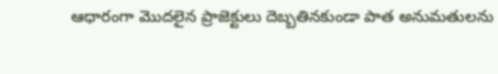ఆధారంగా మొదలైన ప్రాజెక్టులు దెబ్బతినకుండా పాత అనుమతులను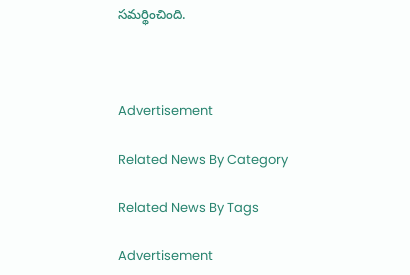సమర్థించింది.



Advertisement

Related News By Category

Related News By Tags

Advertisement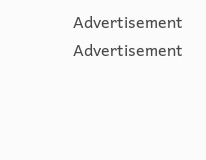Advertisement
Advertisement